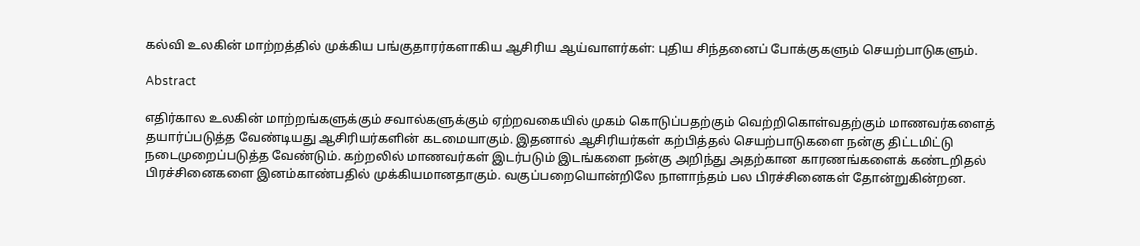கல்வி உலகின் மாற்றத்தில் முக்கிய பங்குதாரர்களாகிய ஆசிரிய ஆய்வாளர்கள்: புதிய சிந்தனைப் போக்குகளும் செயற்பாடுகளும்.

Abstract

எதிர்கால உலகின் மாற்றங்களுக்கும் சவால்களுக்கும் ஏற்றவகையில் முகம் கொடுப்பதற்கும் வெற்றிகொள்வதற்கும் மாணவர்களைத் தயார்ப்படுத்த வேண்டியது ஆசிரியர்களின் கடமையாகும். இதனால் ஆசிரியர்கள் கற்பித்தல் செயற்பாடுகளை நன்கு திட்டமிட்டு நடைமுறைப்படுத்த வேண்டும். கற்றலில் மாணவர்கள் இடர்படும் இடங்களை நன்கு அறிந்து அதற்கான காரணங்களைக் கண்டறிதல் பிரச்சினைகளை இனம்காண்பதில் முக்கியமானதாகும். வகுப்பறையொன்றிலே நாளாந்தம் பல பிரச்சினைகள் தோன்றுகின்றன.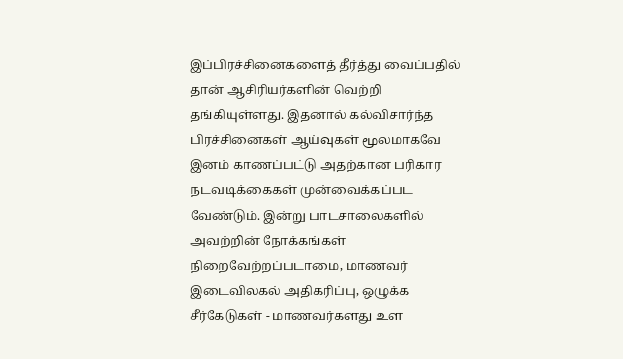இப்பிரச்சினைகளைத் தீர்த்து வைப்பதில் தான் ஆசிரியர்களின் வெற்றி தங்கியுள்ளது. இதனால் கல்விசார்ந்த பிரச்சினைகள் ஆய்வுகள் மூலமாகவே இனம் காணப்பட்டு அதற்கான பரிகார நடவடிக்கைகள் முன்வைக்கப்பட வேண்டும். இன்று பாடசாலைகளில் அவற்றின் நோக்கங்கள் நிறைவேற்றப்படாமை, மாணவர் இடைவிலகல் அதிகரிப்பு, ஒழுக்க சீர்கேடுகள் - மாணவர்களது உள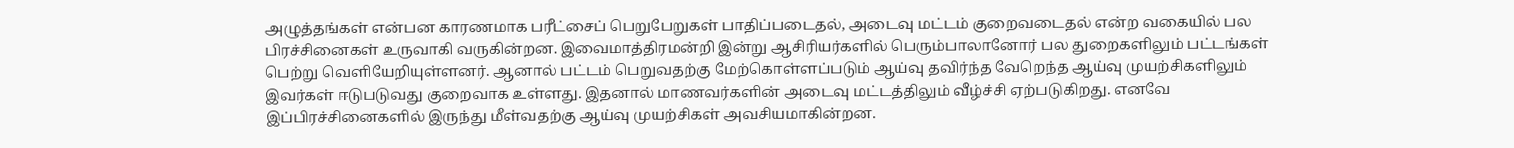அழுத்தங்கள் என்பன காரணமாக பரீட்சைப் பெறுபேறுகள் பாதிப்படைதல், அடைவு மட்டம் குறைவடைதல் என்ற வகையில் பல பிரச்சினைகள் உருவாகி வருகின்றன. இவைமாத்திரமன்றி இன்று ஆசிரியர்களில் பெரும்பாலானோர் பல துறைகளிலும் பட்டங்கள் பெற்று வெளியேறியுள்ளனர். ஆனால் பட்டம் பெறுவதற்கு மேற்கொள்ளப்படும் ஆய்வு தவிர்ந்த வேறெந்த ஆய்வு முயற்சிகளிலும் இவர்கள் ஈடுபடுவது குறைவாக உள்ளது. இதனால் மாணவர்களின் அடைவு மட்டத்திலும் வீழ்ச்சி ஏற்படுகிறது. எனவே இப்பிரச்சினைகளில் இருந்து மீள்வதற்கு ஆய்வு முயற்சிகள் அவசியமாகின்றன.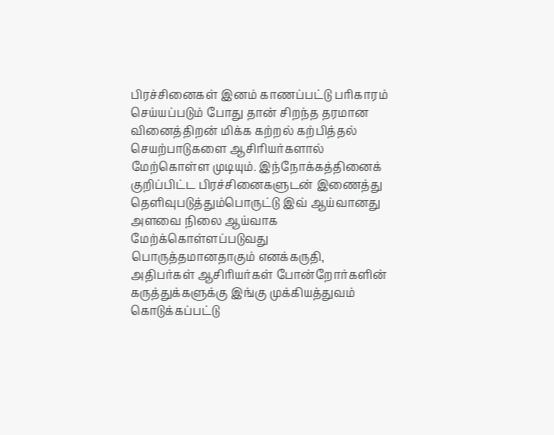பிரச்சினைகள் இனம் காணப்பட்டு பரிகாரம் செய்யப்படும் போது தான் சிறந்த தரமான வினைத்திறன் மிக்க கற்றல் கற்பித்தல் செயற்பாடுகளை ஆசிரியர்களால் மேற்கொள்ள முடியும். இந்நோக்கத்தினைக் குறிப்பிட்ட பிரச்சினைகளுடன் இணைத்து தெளிவுபடுத்தும்பொருட்டு இவ் ஆய்வானது அளவை நிலை ஆய்வாக மேற்க்கொள்ளப்படுவது பொருத்தமானதாகும் எனக்கருதி, அதிபர்கள் ஆசிரியர்கள் போன்றோர்களின் கருத்துக்களுக்கு இங்கு முக்கியத்துவம் கொடுக்கப்பட்டு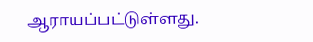ஆராயப்பட்டுள்ளது.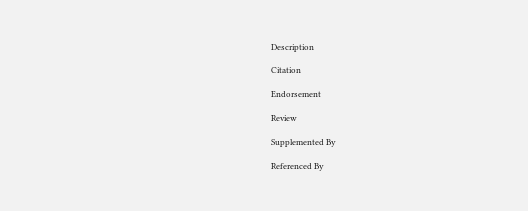Description

Citation

Endorsement

Review

Supplemented By

Referenced By